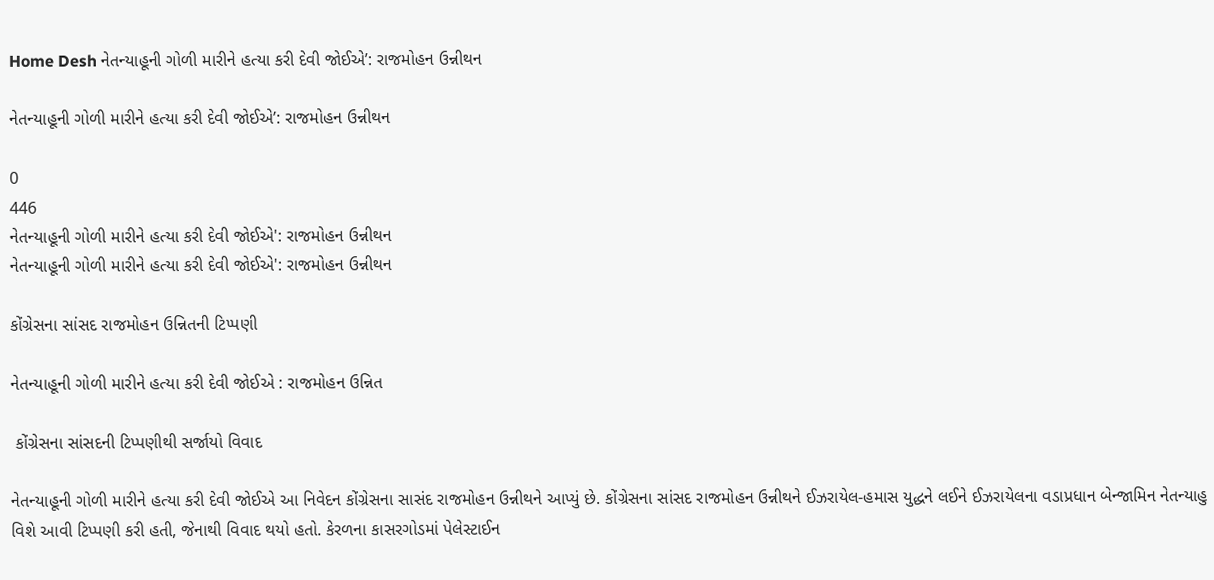Home Desh નેતન્યાહૂની ગોળી મારીને હત્યા કરી દેવી જોઈએ’: રાજમોહન ઉન્નીથન

નેતન્યાહૂની ગોળી મારીને હત્યા કરી દેવી જોઈએ’: રાજમોહન ઉન્નીથન

0
446
નેતન્યાહૂની ગોળી મારીને હત્યા કરી દેવી જોઈએ': રાજમોહન ઉન્નીથન
નેતન્યાહૂની ગોળી મારીને હત્યા કરી દેવી જોઈએ': રાજમોહન ઉન્નીથન

કોંગ્રેસના સાંસદ રાજમોહન ઉન્નિતની ટિપ્પણી

નેતન્યાહૂની ગોળી મારીને હત્યા કરી દેવી જોઈએ : રાજમોહન ઉન્નિત

 કોંગ્રેસના સાંસદની ટિપ્પણીથી સર્જાયો વિવાદ

નેતન્યાહૂની ગોળી મારીને હત્યા કરી દેવી જોઈએ આ નિવેદન કોંગ્રેસના સાસંદ રાજમોહન ઉન્નીથને આપ્યું છે. કોંગ્રેસના સાંસદ રાજમોહન ઉન્નીથને ઈઝરાયેલ-હમાસ યુદ્ધને લઈને ઈઝરાયેલના વડાપ્રધાન બેન્જામિન નેતન્યાહુ વિશે આવી ટિપ્પણી કરી હતી, જેનાથી વિવાદ થયો હતો. કેરળના કાસરગોડમાં પેલેસ્ટાઈન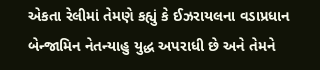એકતા રેલીમાં તેમણે કહ્યું કે ઈઝરાયલના વડાપ્રધાન બેન્જામિન નેતન્યાહુ યુદ્ધ અપરાધી છે અને તેમને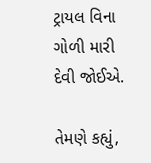ટ્રાયલ વિના ગોળી મારી દેવી જોઈએ.

તેમણે કહ્યું,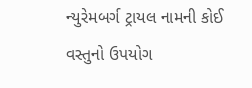ન્યુરેમબર્ગ ટ્રાયલ નામની કોઈ વસ્તુનો ઉપયોગ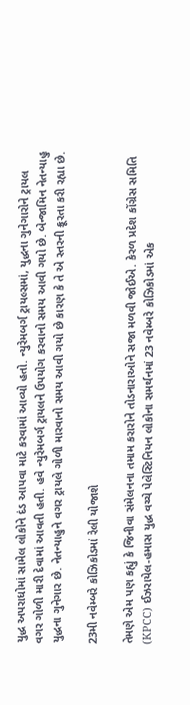યુદ્ધ અપરાધોમાં સામેલ લોકોને દંડ આપવા માટે કરવામાં આવ્યો હતો. ન્યુરેમબર્ગ ટ્રાયલ્સમાં, યુદ્ધના ગુનેગારોને ટ્રાયલ વગર ગોળી મારી દેવામાં આવતી હતી. હવે ન્યુરેમબર્ગ ટ્રાયલને ઉપયોગ કરવાનો સમય આવી ગયો છે. બેન્જામિન નેતન્યાહુ યુદ્ધના ગુનેગાર છે. નેતન્યાહુને વગર ટ્રાયલે ગોળી મારવાનો સમય આવી ગયો છે કારણ કે તે એ સ્તરની ક્રૂરતા કરી રહ્યા છે.

23મી નવેમ્બરે કોઝિકોડમાં રેલી યોજાશે

તેમણે એમ પણ કહ્યું કે જિનીવા સંમેલનના તમામ કરારોને તોડનારાઓને સજા મળવી જોઈએ. કેરળ પ્રદેશ કોંગ્રેસ સમિતિ (KPCC) ઈઝરાયેલ-હમાસ યુદ્ધ વચ્ચે પેલેસ્ટિનિયન લોકોના સમર્થનમાં 23 નવેમ્બરે કોઝિકોડમાં એક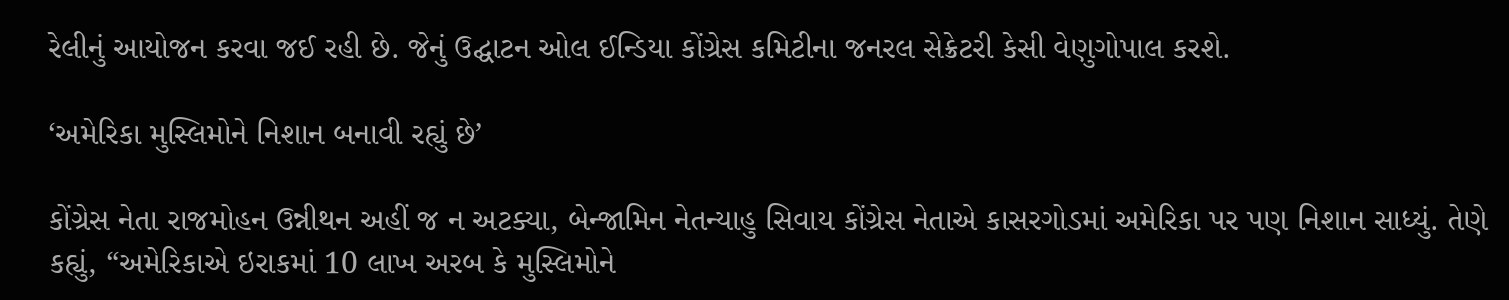રેલીનું આયોજન કરવા જઈ રહી છે. જેનું ઉદ્ઘાટન ઓલ ઈન્ડિયા કોંગ્રેસ કમિટીના જનરલ સેક્રેટરી કેસી વેણુગોપાલ કરશે.

‘અમેરિકા મુસ્લિમોને નિશાન બનાવી રહ્યું છે’

કોંગ્રેસ નેતા રાજમોહન ઉન્નીથન અહીં જ ન અટક્યા, બેન્જામિન નેતન્યાહુ સિવાય કોંગ્રેસ નેતાએ કાસરગોડમાં અમેરિકા પર પણ નિશાન સાધ્યું. તેણે કહ્યું, “અમેરિકાએ ઇરાકમાં 10 લાખ અરબ કે મુસ્લિમોને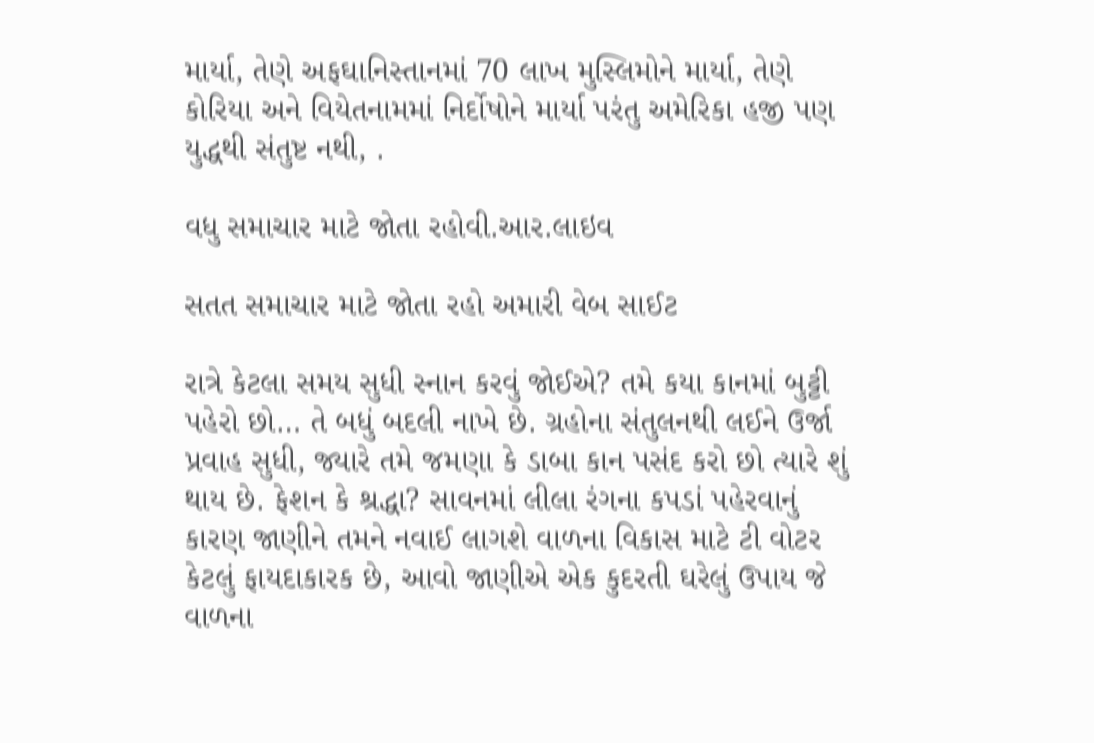માર્યા, તેણે અફઘાનિસ્તાનમાં 70 લાખ મુસ્લિમોને માર્યા, તેણે કોરિયા અને વિયેતનામમાં નિર્દોષોને માર્યા પરંતુ અમેરિકા હજી પણ યુદ્ધથી સંતુષ્ટ નથી, .

વધુ સમાચાર માટે જોતા રહોવી.આર.લાઇવ

સતત સમાચાર માટે જોતા રહો અમારી વેબ સાઈટ

રાત્રે કેટલા સમય સુધી સ્નાન કરવું જોઈએ? તમે કયા કાનમાં બુટ્ટી પહેરો છો… તે બધું બદલી નાખે છે. ગ્રહોના સંતુલનથી લઈને ઉર્જા પ્રવાહ સુધી, જ્યારે તમે જમણા કે ડાબા કાન પસંદ કરો છો ત્યારે શું થાય છે. ફેશન કે શ્રદ્ધા? સાવનમાં લીલા રંગના કપડાં પહેરવાનું કારણ જાણીને તમને નવાઈ લાગશે વાળના વિકાસ માટે ટી વોટર કેટલું ફાયદાકારક છે, આવો જાણીએ એક કુદરતી ઘરેલું ઉપાય જે વાળના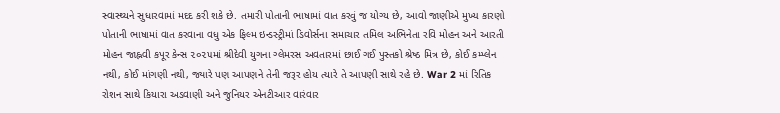સ્વાસ્થ્યને સુધારવામાં મદદ કરી શકે છે. તમારી પોતાની ભાષામાં વાત કરવું જ યોગ્ય છે, આવો જાણીએ મુખ્ય કારણો પોતાની ભાષામાં વાત કરવાના વધુ એક ફિલ્મ ઇન્ડસ્ટ્રીમાં ડિવોર્સના સમાચાર તમિલ અભિનેતા રવિ મોહન અને આરતી મોહન જાહ્નવી કપૂર કેન્સ ૨૦૨૫માં શ્રીદેવી યુગના ગ્લેમરસ અવતારમાં છાઈ ગઈ પુસ્તકો શ્રેષ્ઠ મિત્ર છે, કોઈ કમ્પ્લેન નથી, કોઈ માંગણી નથી, જ્યારે પણ આપણને તેની જરૂર હોય ત્યારે તે આપણી સાથે રહે છે. War 2 માં રિતિક રોશન સાથે કિયારા અડવાણી અને જુનિયર એનટીઆર વારંવાર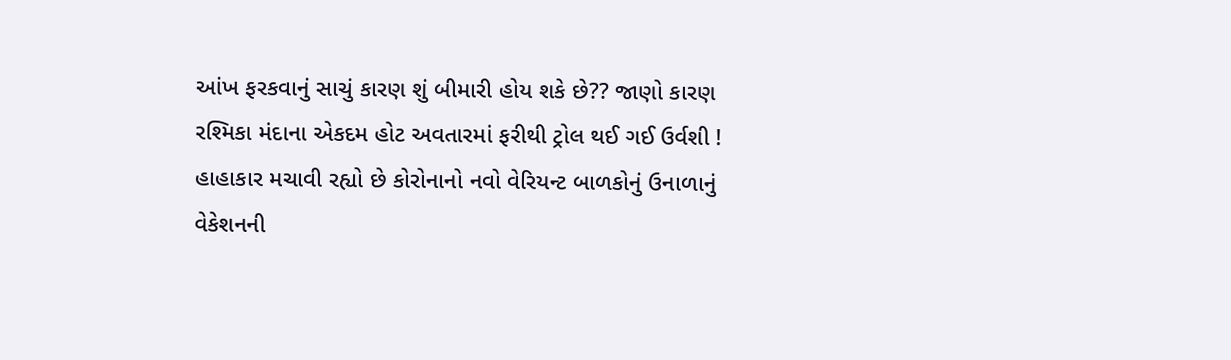આંખ ફરકવાનું સાચું કારણ શું બીમારી હોય શકે છે?? જાણો કારણ રશ્મિકા મંદાના એકદમ હોટ અવતારમાં ફરીથી ટ્રોલ થઈ ગઈ ઉર્વશી ! હાહાકાર મચાવી રહ્યો છે કોરોનાનો નવો વેરિયન્ટ બાળકોનું ઉનાળાનું વેકેશનની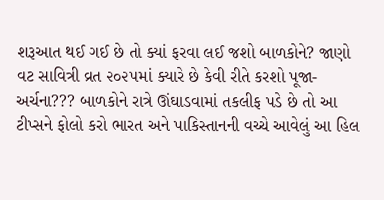શરૂઆત થઈ ગઈ છે તો ક્યાં ફરવા લઈ જશો બાળકોને? જાણો વટ સાવિત્રી વ્રત ૨૦૨૫માં ક્યારે છે કેવી રીતે કરશો પૂજા-અર્ચના??? બાળકોને રાત્રે ઊંઘાડવામાં તકલીફ પડે છે તો આ ટીપ્સને ફોલો કરો ભારત અને પાકિસ્તાનની વચ્ચે આવેલું આ હિલ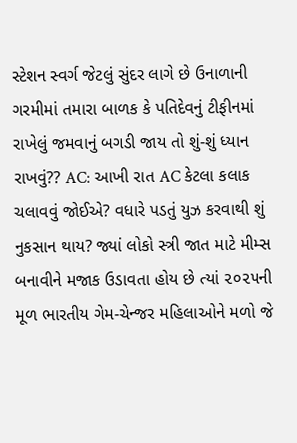સ્ટેશન સ્વર્ગ જેટલું સુંદર લાગે છે ઉનાળાની ગરમીમાં તમારા બાળક કે પતિદેવનું ટીફીનમાં રાખેલું જમવાનું બગડી જાય તો શું-શું ધ્યાન રાખવું?? AC: આખી રાત AC કેટલા કલાક ચલાવવું જોઈએ? વધારે પડતું યુઝ કરવાથી શું નુકસાન થાય? જ્યાં લોકો સ્ત્રી જાત માટે મીમ્સ બનાવીને મજાક ઉડાવતા હોય છે ત્યાં ૨૦૨૫ની મૂળ ભારતીય ગેમ-ચેન્જર મહિલાઓને મળો જે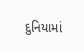દુનિયામાં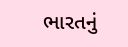ભારતનું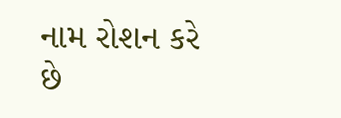નામ રોશન કરે છે